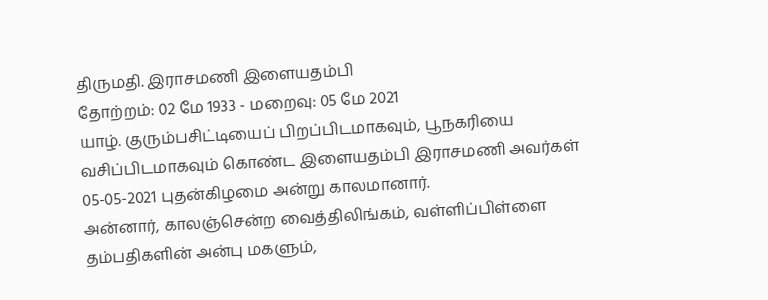திருமதி. இராசமணி இளையதம்பி
தோற்றம்: 02 மே 1933 - மறைவு: 05 மே 2021
யாழ். குரும்பசிட்டியைப் பிறப்பிடமாகவும், பூநகரியை வசிப்பிடமாகவும் கொண்ட இளையதம்பி இராசமணி அவர்கள் 05-05-2021 புதன்கிழமை அன்று காலமானார்.
அன்னார், காலஞ்சென்ற வைத்திலிங்கம், வள்ளிப்பிள்ளை தம்பதிகளின் அன்பு மகளும்,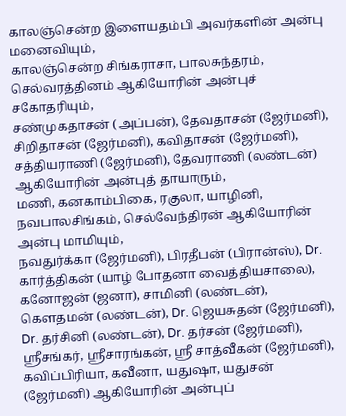காலஞ்சென்ற இளையதம்பி அவர்களின் அன்பு மனைவியும்,
காலஞ்சென்ற சிங்கராசா, பாலசுந்தரம், செல்வரத்தினம் ஆகியோரின் அன்புச் சகோதரியும்,
சண்முகதாசன் (அப்பன்), தேவதாசன் (ஜேர்மனி), சிறிதாசன் (ஜேர்மனி), கவிதாசன் (ஜேர்மனி), சத்தியராணி (ஜேர்மனி), தேவராணி (லண்டன்) ஆகியோரின் அன்புத் தாயாரும்,
மணி, கனகாம்பிகை, ரகுலா, யாழினி, நவபாலசிங்கம், செல்வேந்திரன் ஆகியோரின் அன்பு மாமியும்,
நவதுர்க்கா (ஜேர்மனி), பிரதீபன் (பிரான்ஸ்), Dr. கார்த்திகன் (யாழ் போதனா வைத்தியசாலை), கனோஜன் (ஜனா), சாமினி (லண்டன்), கௌதமன் (லண்டன்), Dr. ஜெயசுதன் (ஜேர்மனி), Dr. தர்சினி (லண்டன்), Dr. தர்சன் (ஜேர்மனி), ஸ்ரீசங்கர், ஸ்ரீசாரங்கன், ஸ்ரீ சாத்வீகன் (ஜேர்மனி), கவிப்பிரியா, கவீனா, யதுஷா, யதுசன் (ஜேர்மனி) ஆகியோரின் அன்புப்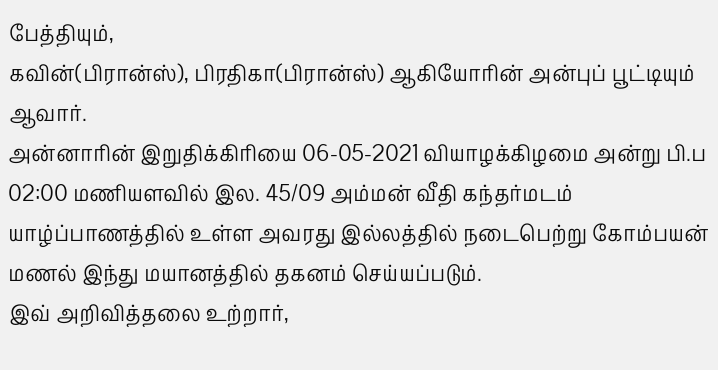பேத்தியும்,
கவின்(பிரான்ஸ்), பிரதிகா(பிரான்ஸ்) ஆகியோரின் அன்புப் பூட்டியும் ஆவார்.
அன்னாரின் இறுதிக்கிரியை 06-05-2021 வியாழக்கிழமை அன்று பி.ப 02:00 மணியளவில் இல. 45/09 அம்மன் வீதி கந்தர்மடம் யாழ்ப்பாணத்தில் உள்ள அவரது இல்லத்தில் நடைபெற்று கோம்பயன் மணல் இந்து மயானத்தில் தகனம் செய்யப்படும்.
இவ் அறிவித்தலை உற்றார்,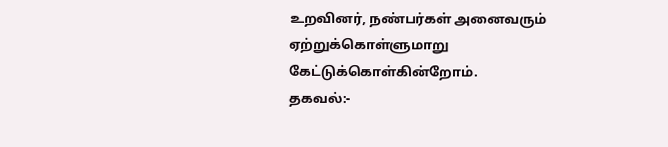உறவினர், நண்பர்கள் அனைவரும் ஏற்றுக்கொள்ளுமாறு கேட்டுக்கொள்கின்றோம்.
தகவல்:-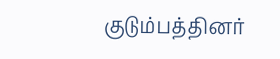குடும்பத்தினர்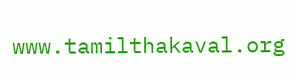www.tamilthakaval.org